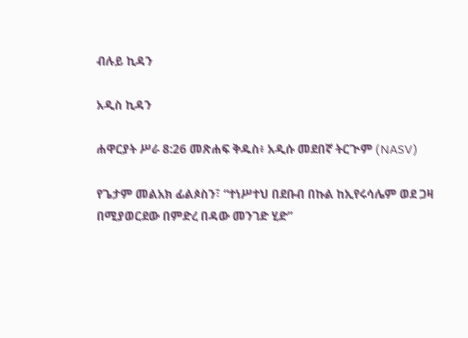ብሉይ ኪዳን

አዲስ ኪዳን

ሐዋርያት ሥራ 8:26 መጽሐፍ ቅዱስ፥ አዲሱ መደበኛ ትርጒም (NASV)

የጌታም መልአክ ፊልጶስን፣ “ተነሥተህ በደቡብ በኩል ከኢየሩሳሌም ወደ ጋዛ በሚያወርደው በምድረ በዳው መንገድ ሂድ”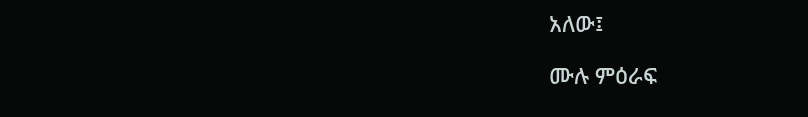አለው፤

ሙሉ ምዕራፍ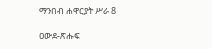ማንበብ ሐዋርያት ሥራ 8

ዐውደ-ጽሑፍ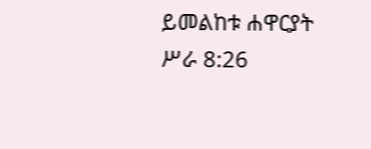ይመልከቱ ሐዋርያት ሥራ 8:26